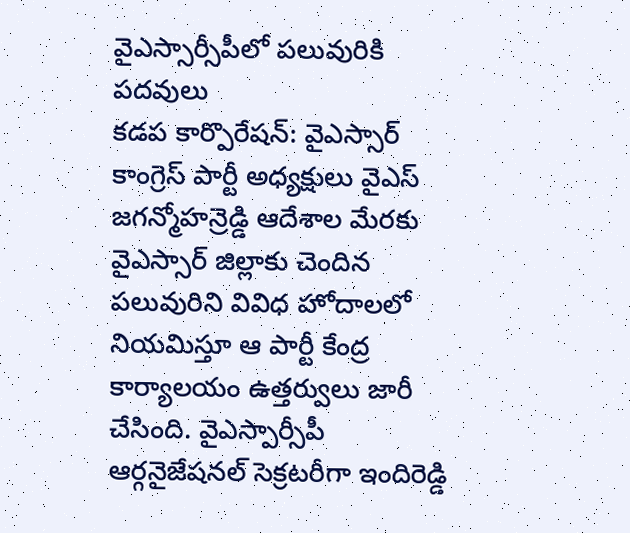వైఎస్సార్సీపీలో పలువురికి పదవులు
కడప కార్పొరేషన్: వైఎస్సార్ కాంగ్రెస్ పార్టీ అధ్యక్షులు వైఎస్ జగన్మోహన్రెడ్డి ఆదేశాల మేరకు వైఎస్సార్ జిల్లాకు చెందిన పలువురిని వివిధ హోదాలలో నియమిస్తూ ఆ పార్టీ కేంద్ర కార్యాలయం ఉత్తర్వులు జారీ చేసింది. వైఎస్పార్సీపీ ఆర్గనైజేషనల్ సెక్రటరీగా ఇందిరెడ్డి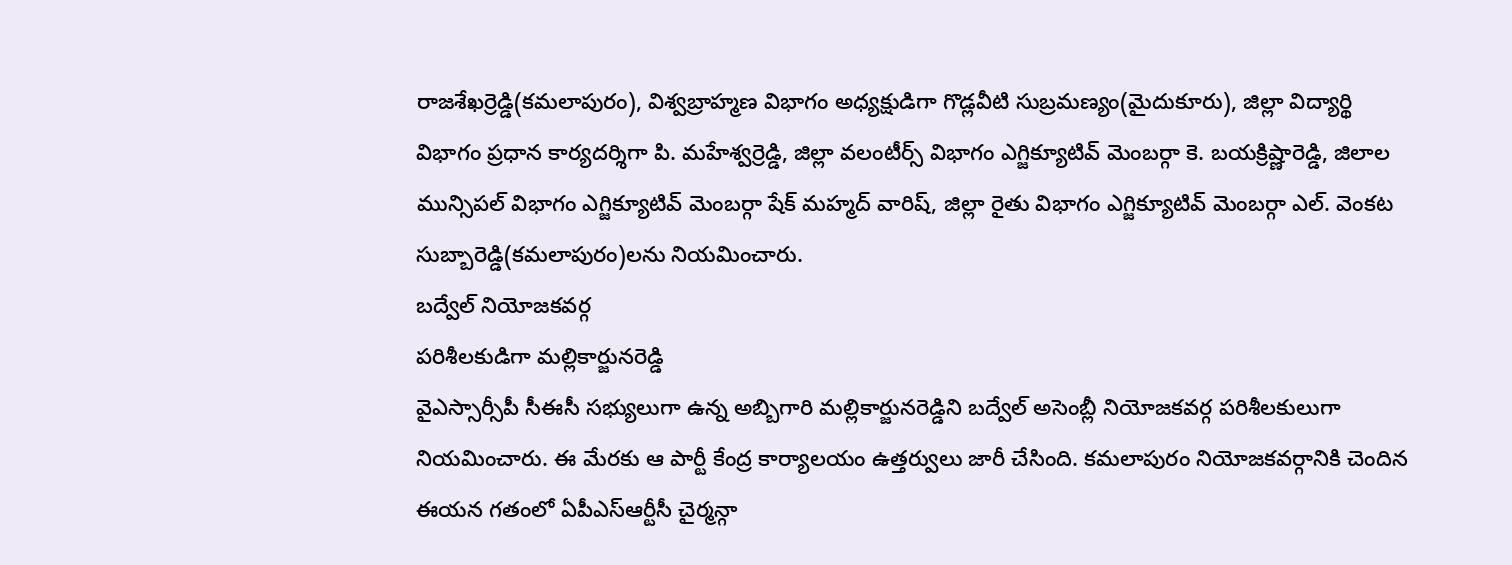రాజశేఖర్రెడ్డి(కమలాపురం), విశ్వబ్రాహ్మణ విభాగం అధ్యక్షుడిగా గొడ్లవీటి సుబ్రమణ్యం(మైదుకూరు), జిల్లా విద్యార్థి విభాగం ప్రధాన కార్యదర్శిగా పి. మహేశ్వర్రెడ్డి, జిల్లా వలంటీర్స్ విభాగం ఎగ్జిక్యూటివ్ మెంబర్గా కె. బయక్రిష్ణారెడ్డి, జిలాల మున్సిపల్ విభాగం ఎగ్జిక్యూటివ్ మెంబర్గా షేక్ మహ్మద్ వారిష్, జిల్లా రైతు విభాగం ఎగ్జిక్యూటివ్ మెంబర్గా ఎల్. వెంకట సుబ్బారెడ్డి(కమలాపురం)లను నియమించారు.
బద్వేల్ నియోజకవర్గ
పరిశీలకుడిగా మల్లికార్జునరెడ్డి
వైఎస్సార్సీపీ సీఈసీ సభ్యులుగా ఉన్న అబ్బిగారి మల్లికార్జునరెడ్డిని బద్వేల్ అసెంబ్లీ నియోజకవర్గ పరిశీలకులుగా నియమించారు. ఈ మేరకు ఆ పార్టీ కేంద్ర కార్యాలయం ఉత్తర్వులు జారీ చేసింది. కమలాపురం నియోజకవర్గానికి చెందిన ఈయన గతంలో ఏపీఎస్ఆర్టీసీ చైర్మన్గా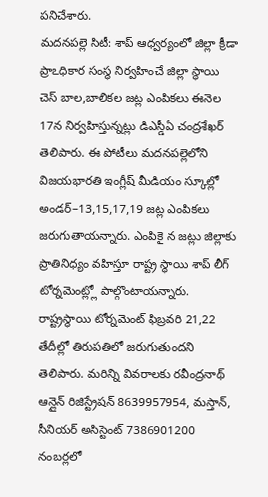పనిచేశారు.
మదనపల్లె సిటీ: శాప్ ఆధ్వర్యంలో జిల్లా క్రీడా ప్రాఽధికార సంస్థ నిర్వహించే జిల్లా స్థాయి చెస్ బాల,బాలికల జట్ల ఎంపికలు ఈనెల 17న నిర్వహిస్తున్నట్లు డిఎస్డీఏ చంద్రశేఖర్ తెలిపారు. ఈ పోటీలు మదనపల్లెలోని విజయభారతి ఇంగ్లీష్ మీడియం స్కూల్లో అండర్–13,15,17,19 జట్ల ఎంపికలు జరుగుతాయన్నారు. ఎంపికై న జట్లు జిల్లాకు ప్రాతినిధ్యం వహిస్తూ రాష్ట్ర స్థాయి శాప్ లీగ్ టోర్నమెంట్ల్లో పాల్గొంటాయన్నారు. రాష్ట్రస్థాయి టోర్నమెంట్ ఫిబ్రవరి 21,22 తేదీల్లో తిరుపతిలో జరుగుతుందని తెలిపారు. మరిన్ని వివరాలకు రవీంద్రనాథ్ ఆన్లైన్ రిజిస్ట్రేషన్ 8639957954, మస్తాన్, సీనియర్ అసిస్టెంట్ 7386901200 నంబర్లలో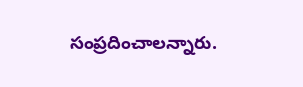సంప్రదించాలన్నారు.